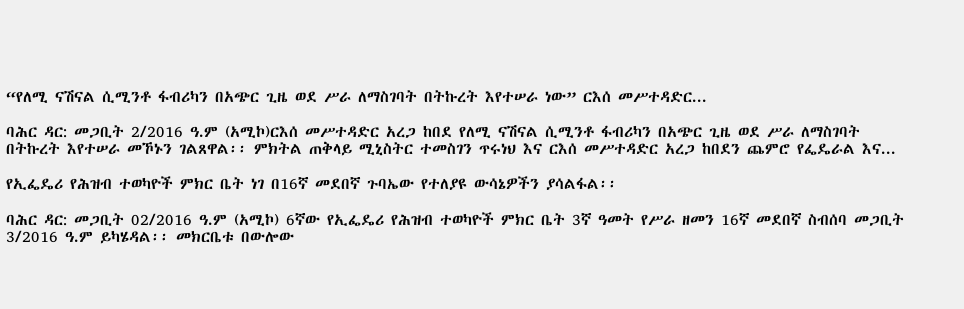“የለሚ ናሽናል ሲሚንቶ ፋብሪካን በአጭር ጊዜ ወደ ሥራ ለማስገባት በትኩረት እየተሠራ ነው” ርእሰ መሥተዳድር...

ባሕር ዳር: መጋቢት 2/2016 ዓ.ም (አሚኮ)ርእሰ መሥተዳድር አረጋ ከበደ የለሚ ናሽናል ሲሚንቶ ፋብሪካን በአጭር ጊዜ ወደ ሥራ ለማስገባት በትኩረት እየተሠራ መኾኑን ገልጸዋል፡፡ ምክትል ጠቅላይ ሚኒስትር ተመስገን ጥሩነህ እና ርእሰ መሥተዳድር አረጋ ከበደን ጨምሮ የፌዴራል እና...

የኢፌዴሪ የሕዝብ ተወካዮች ምክር ቤት ነገ በ16ኛ መደበኛ ጉባኤው የተለያዩ ውሳኔዎችን ያሳልፋል፡፡

ባሕር ዳር: መጋቢት 02/2016 ዓ.ም (አሚኮ) 6ኛው የኢፌዴሪ የሕዝብ ተወካዮች ምክር ቤት 3ኛ ዓመት የሥራ ዘመን 16ኛ መደበኛ ስብሰባ መጋቢት 3/2016 ዓ.ም ይካሄዳል፡፡ መክርቤቱ በውሎው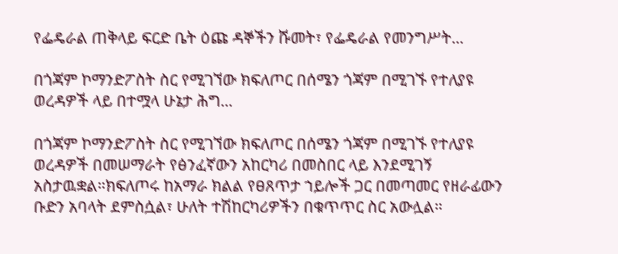የፌዴራል ጠቅላይ ፍርድ ቤት ዕጩ ዳኞችን ሹመት፣ የፌዴራል የመንግሥት...

በጎጃም ኮማንድፖስት ስር የሚገኘው ክፍለጦር በሰሜን ጎጃም በሚገኙ የተለያዩ ወረዳዎች ላይ በተሟላ ሁኔታ ሕግ...

በጎጃም ኮማንድፖስት ስር የሚገኘው ክፍለጦር በሰሜን ጎጃም በሚገኙ የተለያዩ ወረዳዎች በመሠማራት የፅንፈኛውን አከርካሪ በመስበር ላይ እንደሚገኝ አስታዉቋል።ክፍለጦሩ ከአማራ ክልል የፀጸጥታ ኀይሎች ጋር በመጣመር የዘራፊውን ቡድን አባላት ደምስሷል፣ ሁለት ተሽከርካሪዎችን በቁጥጥር ስር አውሏል።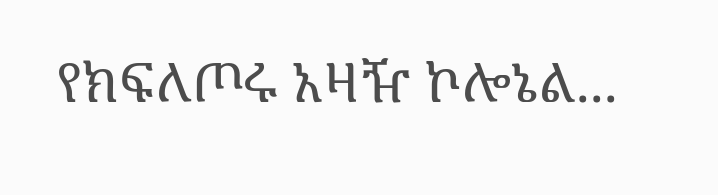የክፍለጦሩ አዛዥ ኮሎኔል...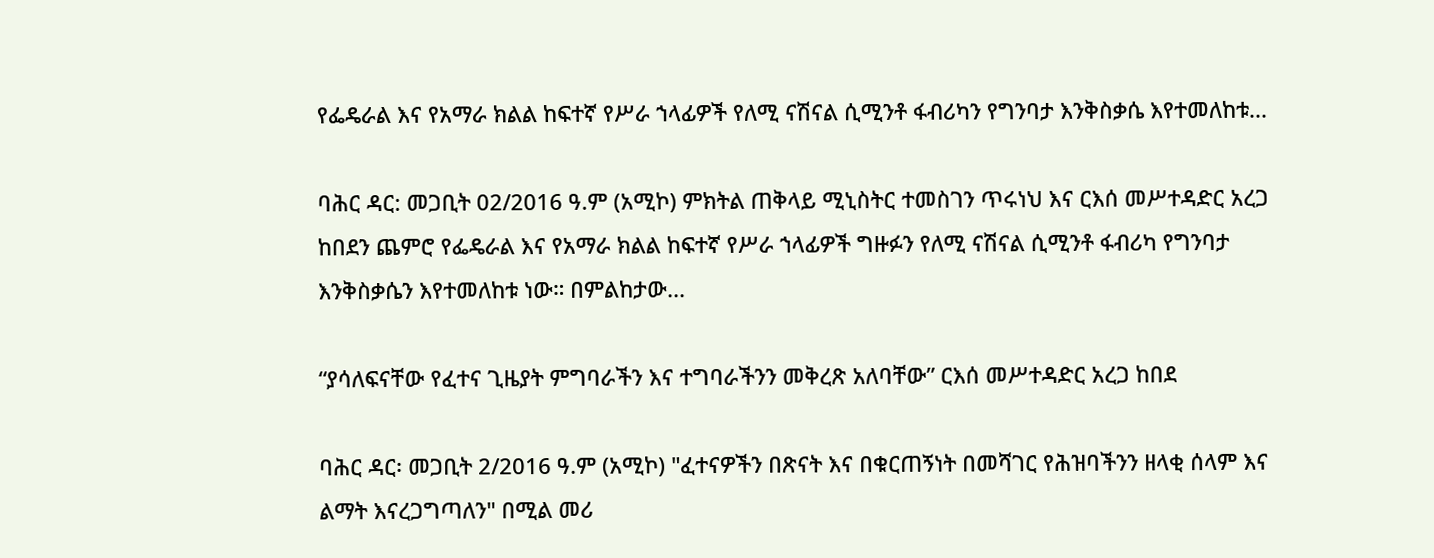የፌዴራል እና የአማራ ክልል ከፍተኛ የሥራ ኀላፊዎች የለሚ ናሽናል ሲሚንቶ ፋብሪካን የግንባታ እንቅስቃሴ እየተመለከቱ...

ባሕር ዳር: መጋቢት 02/2016 ዓ.ም (አሚኮ) ምክትል ጠቅላይ ሚኒስትር ተመስገን ጥሩነህ እና ርእሰ መሥተዳድር አረጋ ከበደን ጨምሮ የፌዴራል እና የአማራ ክልል ከፍተኛ የሥራ ኀላፊዎች ግዙፉን የለሚ ናሽናል ሲሚንቶ ፋብሪካ የግንባታ እንቅስቃሴን እየተመለከቱ ነው። በምልከታው...

“ያሳለፍናቸው የፈተና ጊዜያት ምግባራችን እና ተግባራችንን መቅረጽ አለባቸው” ርእሰ መሥተዳድር አረጋ ከበደ

ባሕር ዳር፡ መጋቢት 2/2016 ዓ.ም (አሚኮ) "ፈተናዎችን በጽናት እና በቁርጠኝነት በመሻገር የሕዝባችንን ዘላቂ ሰላም እና ልማት እናረጋግጣለን" በሚል መሪ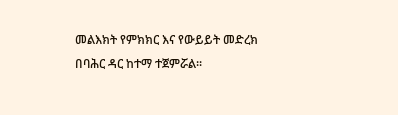መልእክት የምክክር እና የውይይት መድረክ በባሕር ዳር ከተማ ተጀምሯል፡፡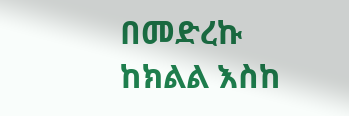በመድረኩ ከክልል እስከ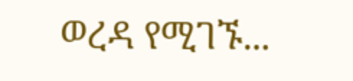ወረዳ የሚገኙ...